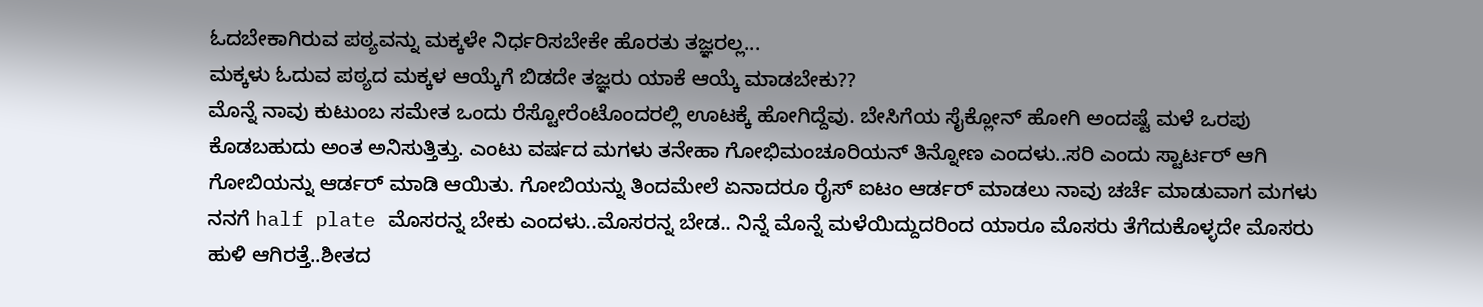ಓದಬೇಕಾಗಿರುವ ಪಠ್ಯವನ್ನು ಮಕ್ಕಳೇ ನಿರ್ಧರಿಸಬೇಕೇ ಹೊರತು ತಜ್ಞರಲ್ಲ...
ಮಕ್ಕಳು ಓದುವ ಪಠ್ಯದ ಮಕ್ಕಳ ಆಯ್ಕೆಗೆ ಬಿಡದೇ ತಜ್ಞರು ಯಾಕೆ ಆಯ್ಕೆ ಮಾಡಬೇಕು??
ಮೊನ್ನೆ ನಾವು ಕುಟುಂಬ ಸಮೇತ ಒಂದು ರೆಸ್ಟೋರೆಂಟೊಂದರಲ್ಲಿ ಊಟಕ್ಕೆ ಹೋಗಿದ್ದೆವು. ಬೇಸಿಗೆಯ ಸೈಕ್ಲೋನ್ ಹೋಗಿ ಅಂದಷ್ಟೆ ಮಳೆ ಒರಪು ಕೊಡಬಹುದು ಅಂತ ಅನಿಸುತ್ತಿತ್ತು. ಎಂಟು ವರ್ಷದ ಮಗಳು ತನೇಹಾ ಗೋಭಿಮಂಚೂರಿಯನ್ ತಿನ್ನೋಣ ಎಂದಳು..ಸರಿ ಎಂದು ಸ್ಟಾರ್ಟರ್ ಆಗಿ ಗೋಬಿಯನ್ನು ಆರ್ಡರ್ ಮಾಡಿ ಆಯಿತು. ಗೋಬಿಯನ್ನು ತಿಂದಮೇಲೆ ಏನಾದರೂ ರೈಸ್ ಐಟಂ ಆರ್ಡರ್ ಮಾಡಲು ನಾವು ಚರ್ಚೆ ಮಾಡುವಾಗ ಮಗಳು ನನಗೆ half plate ಮೊಸರನ್ನ ಬೇಕು ಎಂದಳು..ಮೊಸರನ್ನ ಬೇಡ.. ನಿನ್ನೆ ಮೊನ್ನೆ ಮಳೆಯಿದ್ದುದರಿಂದ ಯಾರೂ ಮೊಸರು ತೆಗೆದುಕೊಳ್ಳದೇ ಮೊಸರು ಹುಳಿ ಆಗಿರತ್ತೆ..ಶೀತದ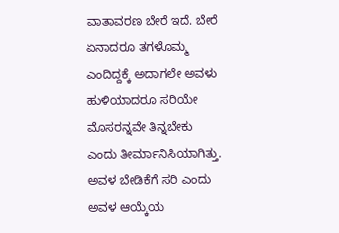ವಾತಾವರಣ ಬೇರೆ ಇದೆ. ಬೇರೆ ಏನಾದರೂ ತಗಳೊಮ್ಮ ಎಂದಿದ್ದಕ್ಕೆ ಅದಾಗಲೇ ಅವಳು ಹುಳಿಯಾದರೂ ಸರಿಯೇ ಮೊಸರನ್ನವೇ ತಿನ್ನಬೇಕು ಎಂದು ತೀರ್ಮಾನಿಸಿಯಾಗಿತ್ತು. ಅವಳ ಬೇಡಿಕೆಗೆ ಸರಿ ಎಂದು ಅವಳ ಆಯ್ಕೆಯ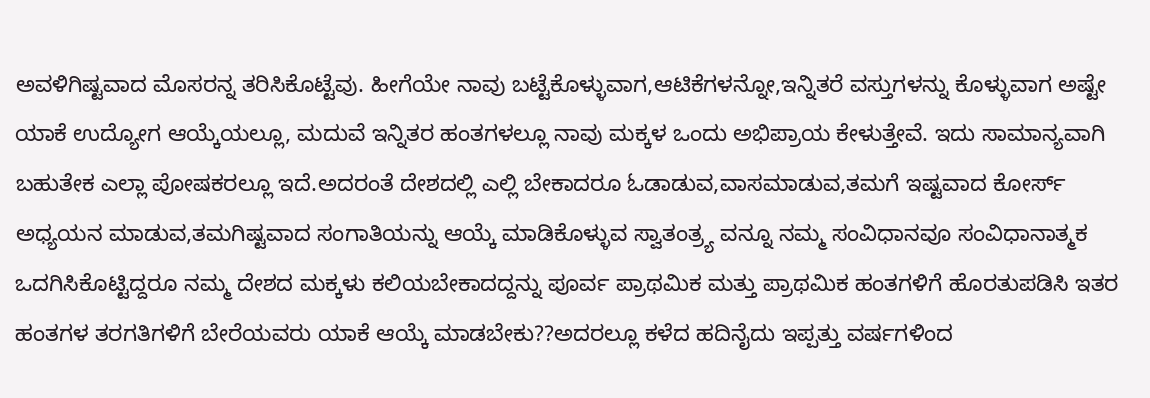ಅವಳಿಗಿಷ್ಟವಾದ ಮೊಸರನ್ನ ತರಿಸಿಕೊಟ್ಟೆವು. ಹೀಗೆಯೇ ನಾವು ಬಟ್ಟೆಕೊಳ್ಳುವಾಗ,ಆಟಿಕೆಗಳನ್ನೋ,ಇನ್ನಿತರೆ ವಸ್ತುಗಳನ್ನು ಕೊಳ್ಳುವಾಗ ಅಷ್ಟೇ ಯಾಕೆ ಉದ್ಯೋಗ ಆಯ್ಕೆಯಲ್ಲೂ, ಮದುವೆ ಇನ್ನಿತರ ಹಂತಗಳಲ್ಲೂ ನಾವು ಮಕ್ಕಳ ಒಂದು ಅಭಿಪ್ರಾಯ ಕೇಳುತ್ತೇವೆ. ಇದು ಸಾಮಾನ್ಯವಾಗಿ ಬಹುತೇಕ ಎಲ್ಲಾ ಪೋಷಕರಲ್ಲೂ ಇದೆ.ಅದರಂತೆ ದೇಶದಲ್ಲಿ ಎಲ್ಲಿ ಬೇಕಾದರೂ ಓಡಾಡುವ,ವಾಸಮಾಡುವ,ತಮಗೆ ಇಷ್ಟವಾದ ಕೋರ್ಸ್ ಅಧ್ಯಯನ ಮಾಡುವ,ತಮಗಿಷ್ಟವಾದ ಸಂಗಾತಿಯನ್ನು ಆಯ್ಕೆ ಮಾಡಿಕೊಳ್ಳುವ ಸ್ವಾತಂತ್ರ್ಯ ವನ್ನೂ ನಮ್ಮ ಸಂವಿಧಾನವೂ ಸಂವಿಧಾನಾತ್ಮಕ ಒದಗಿಸಿಕೊಟ್ಟಿದ್ದರೂ ನಮ್ಮ ದೇಶದ ಮಕ್ಕಳು ಕಲಿಯಬೇಕಾದದ್ದನ್ನು ಪೂರ್ವ ಪ್ರಾಥಮಿಕ ಮತ್ತು ಪ್ರಾಥಮಿಕ ಹಂತಗಳಿಗೆ ಹೊರತುಪಡಿಸಿ ಇತರ ಹಂತಗಳ ತರಗತಿಗಳಿಗೆ ಬೇರೆಯವರು ಯಾಕೆ ಆಯ್ಕೆ ಮಾಡಬೇಕು??ಅದರಲ್ಲೂ ಕಳೆದ ಹದಿನೈದು ಇಪ್ಪತ್ತು ವರ್ಷಗಳಿಂದ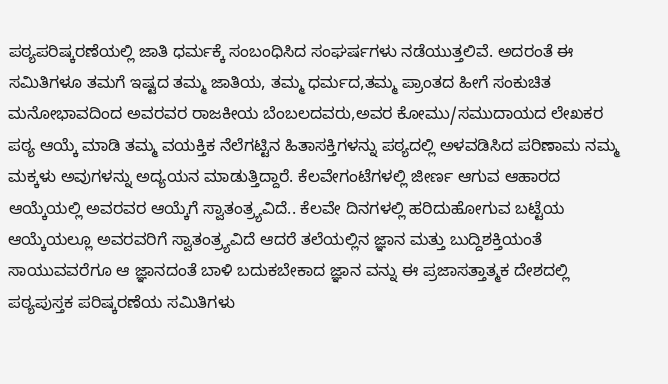ಪಠ್ಯಪರಿಷ್ಕರಣೆಯಲ್ಲಿ ಜಾತಿ ಧರ್ಮಕ್ಕೆ ಸಂಬಂಧಿಸಿದ ಸಂಘರ್ಷಗಳು ನಡೆಯುತ್ತಲಿವೆ. ಅದರಂತೆ ಈ ಸಮಿತಿಗಳೂ ತಮಗೆ ಇಷ್ಟದ ತಮ್ಮ ಜಾತಿಯ, ತಮ್ಮ ಧರ್ಮದ,ತಮ್ಮ ಪ್ರಾಂತದ ಹೀಗೆ ಸಂಕುಚಿತ ಮನೋಭಾವದಿಂದ ಅವರವರ ರಾಜಕೀಯ ಬೆಂಬಲದವರು,ಅವರ ಕೋಮು/ಸಮುದಾಯದ ಲೇಖಕರ ಪಠ್ಯ ಆಯ್ಕೆ ಮಾಡಿ ತಮ್ಮ ವಯಕ್ತಿಕ ನೆಲೆಗಟ್ಟಿನ ಹಿತಾಸಕ್ತಿಗಳನ್ನು ಪಠ್ಯದಲ್ಲಿ ಅಳವಡಿಸಿದ ಪರಿಣಾಮ ನಮ್ಮ ಮಕ್ಕಳು ಅವುಗಳನ್ನು ಅದ್ಯಯನ ಮಾಡುತ್ತಿದ್ದಾರೆ. ಕೆಲವೇಗಂಟೆಗಳಲ್ಲಿ ಜೀರ್ಣ ಆಗುವ ಆಹಾರದ ಆಯ್ಕೆಯಲ್ಲಿ ಅವರವರ ಆಯ್ಕೆಗೆ ಸ್ವಾತಂತ್ರ್ಯವಿದೆ.. ಕೆಲವೇ ದಿನಗಳಲ್ಲಿ ಹರಿದುಹೋಗುವ ಬಟ್ಟೆಯ ಆಯ್ಕೆಯಲ್ಲೂ ಅವರವರಿಗೆ ಸ್ವಾತಂತ್ರ್ಯವಿದೆ ಆದರೆ ತಲೆಯಲ್ಲಿನ ಜ್ಞಾನ ಮತ್ತು ಬುದ್ದಿಶಕ್ತಿಯಂತೆ ಸಾಯುವವರೆಗೂ ಆ ಜ್ಞಾನದಂತೆ ಬಾಳಿ ಬದುಕಬೇಕಾದ ಜ್ಞಾನ ವನ್ನು ಈ ಪ್ರಜಾಸತ್ತಾತ್ಮಕ ದೇಶದಲ್ಲಿ ಪಠ್ಯಪುಸ್ತಕ ಪರಿಷ್ಕರಣೆಯ ಸಮಿತಿಗಳು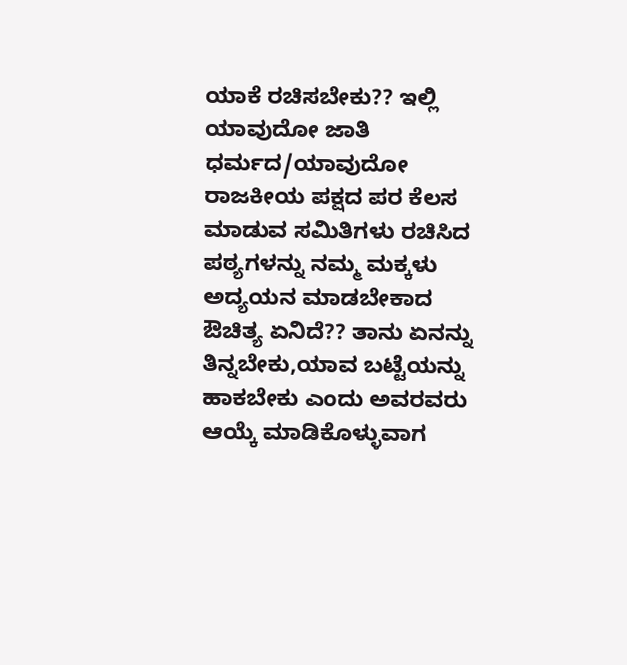ಯಾಕೆ ರಚಿಸಬೇಕು?? ಇಲ್ಲಿ ಯಾವುದೋ ಜಾತಿ ಧರ್ಮದ/ಯಾವುದೋ ರಾಜಕೀಯ ಪಕ್ಷದ ಪರ ಕೆಲಸ ಮಾಡುವ ಸಮಿತಿಗಳು ರಚಿಸಿದ ಪಠ್ಯಗಳನ್ನು ನಮ್ಮ ಮಕ್ಕಳು ಅದ್ಯಯನ ಮಾಡಬೇಕಾದ ಔಚಿತ್ಯ ಏನಿದೆ?? ತಾನು ಏನನ್ನು ತಿನ್ನಬೇಕು,ಯಾವ ಬಟ್ಟೆಯನ್ನು ಹಾಕಬೇಕು ಎಂದು ಅವರವರು ಆಯ್ಕೆ ಮಾಡಿಕೊಳ್ಳುವಾಗ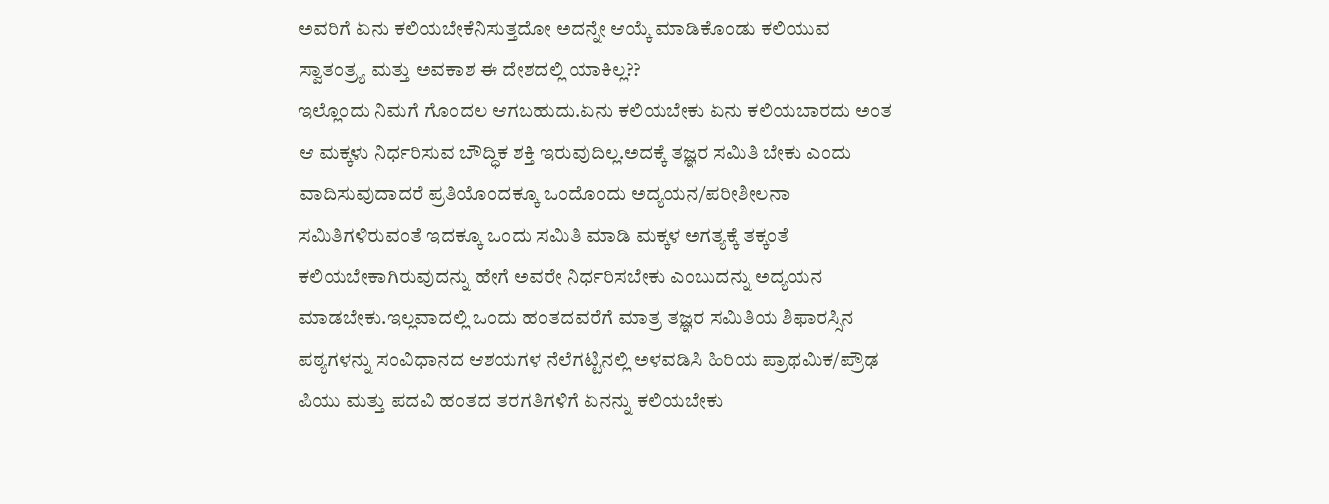ಅವರಿಗೆ ಏನು ಕಲಿಯಬೇಕೆನಿಸುತ್ತದೋ ಅದನ್ನೇ ಆಯ್ಕೆ ಮಾಡಿಕೊಂಡು ಕಲಿಯುವ ಸ್ವಾತಂತ್ರ್ಯ ಮತ್ತು ಅವಕಾಶ ಈ ದೇಶದಲ್ಲಿ ಯಾಕಿಲ್ಲ??
ಇಲ್ಲೊಂದು ನಿಮಗೆ ಗೊಂದಲ ಆಗಬಹುದು.ಏನು ಕಲಿಯಬೇಕು ಏನು ಕಲಿಯಬಾರದು ಅಂತ ಆ ಮಕ್ಕಳು ನಿರ್ಧರಿಸುವ ಬೌದ್ಧಿಕ ಶಕ್ತಿ ಇರುವುದಿಲ್ಲ.ಅದಕ್ಕೆ ತಜ್ಞರ ಸಮಿತಿ ಬೇಕು ಎಂದು ವಾದಿಸುವುದಾದರೆ ಪ್ರತಿಯೊಂದಕ್ಕೂ ಒಂದೊಂದು ಅದ್ಯಯನ/ಪರೀಶೀಲನಾ ಸಮಿತಿಗಳಿರುವಂತೆ ಇದಕ್ಕೂ ಒಂದು ಸಮಿತಿ ಮಾಡಿ ಮಕ್ಕಳ ಅಗತ್ಯಕ್ಕೆ ತಕ್ಕಂತೆ ಕಲಿಯಬೇಕಾಗಿರುವುದನ್ನು ಹೇಗೆ ಅವರೇ ನಿರ್ಧರಿಸಬೇಕು ಎಂಬುದನ್ನು ಅದ್ಯಯನ ಮಾಡಬೇಕು.ಇಲ್ಲವಾದಲ್ಲಿ ಒಂದು ಹಂತದವರೆಗೆ ಮಾತ್ರ ತಜ್ಞರ ಸಮಿತಿಯ ಶಿಫಾರಸ್ಸಿನ ಪಠ್ಯಗಳನ್ನು ಸಂವಿಧಾನದ ಆಶಯಗಳ ನೆಲೆಗಟ್ಟಿನಲ್ಲಿ ಅಳವಡಿಸಿ ಹಿರಿಯ ಪ್ರಾಥಮಿಕ/ಪ್ರೌಢ ಪಿಯು ಮತ್ತು ಪದವಿ ಹಂತದ ತರಗತಿಗಳಿಗೆ ಏನನ್ನು ಕಲಿಯಬೇಕು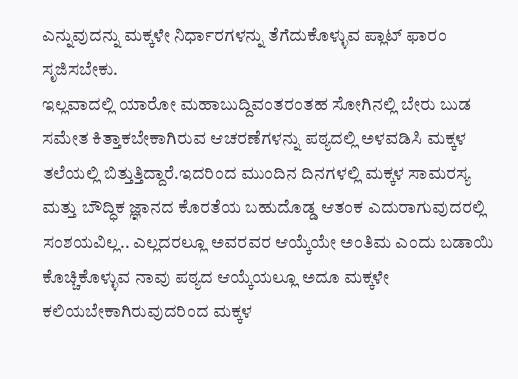ಎನ್ನುವುದನ್ನು ಮಕ್ಕಳೇ ನಿರ್ಧಾರಗಳನ್ನು ತೆಗೆದುಕೊಳ್ಳುವ ಪ್ಲಾಟ್ ಫಾರಂ ಸೃಜಿಸಬೇಕು.
ಇಲ್ಲವಾದಲ್ಲಿ ಯಾರೋ ಮಹಾಬುದ್ದಿವಂತರಂತಹ ಸೋಗಿನಲ್ಲಿ ಬೇರು ಬುಡ ಸಮೇತ ಕಿತ್ತಾಕಬೇಕಾಗಿರುವ ಆಚರಣೆಗಳನ್ನು ಪಠ್ಯದಲ್ಲಿ ಅಳವಡಿಸಿ ಮಕ್ಕಳ ತಲೆಯಲ್ಲಿ ಬಿತ್ತುತ್ತಿದ್ದಾರೆ.ಇದರಿಂದ ಮುಂದಿನ ದಿನಗಳಲ್ಲಿ ಮಕ್ಕಳ ಸಾಮರಸ್ಯ ಮತ್ತು ಬೌದ್ಧಿಕ ಜ್ಞಾನದ ಕೊರತೆಯ ಬಹುದೊಡ್ಡ ಆತಂಕ ಎದುರಾಗುವುದರಲ್ಲಿ ಸಂಶಯವಿಲ್ಲ.. ಎಲ್ಲದರಲ್ಲೂ ಅವರವರ ಆಯ್ಕೆಯೇ ಅಂತಿಮ ಎಂದು ಬಡಾಯಿ ಕೊಚ್ಚಿಕೊಳ್ಳುವ ನಾವು ಪಠ್ಯದ ಆಯ್ಕೆಯಲ್ಲೂ ಅದೂ ಮಕ್ಕಳೇ ಕಲಿಯಬೇಕಾಗಿರುವುದರಿಂದ ಮಕ್ಕಳ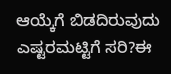ಆಯ್ಕೆಗೆ ಬಿಡದಿರುವುದು ಎಷ್ಟರಮಟ್ಟಿಗೆ ಸರಿ?ಈ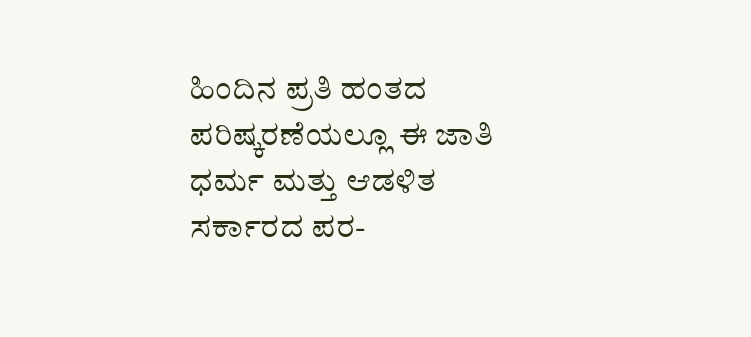ಹಿಂದಿನ ಪ್ರತಿ ಹಂತದ ಪರಿಷ್ಕರಣೆಯಲ್ಲೂ ಈ ಜಾತಿ ಧರ್ಮ ಮತ್ತು ಆಡಳಿತ ಸರ್ಕಾರದ ಪರ-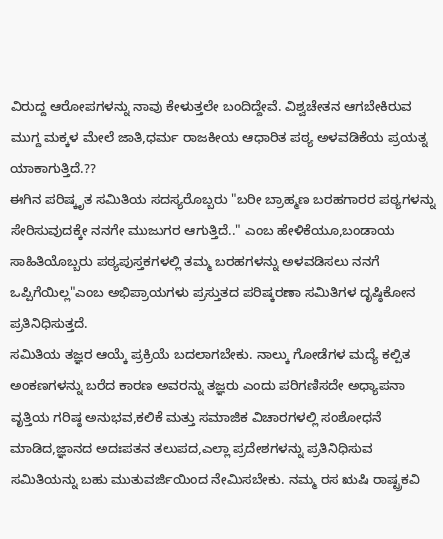ವಿರುದ್ದ ಆರೋಪಗಳನ್ನು ನಾವು ಕೇಳುತ್ತಲೇ ಬಂದಿದ್ದೇವೆ. ವಿಶ್ವಚೇತನ ಆಗಬೇಕಿರುವ ಮುಗ್ದ ಮಕ್ಕಳ ಮೇಲೆ ಜಾತಿ,ಧರ್ಮ ರಾಜಕೀಯ ಆಧಾರಿತ ಪಠ್ಯ ಅಳವಡಿಕೆಯ ಪ್ರಯತ್ನ ಯಾಕಾಗುತ್ತಿದೆ.??
ಈಗಿನ ಪರಿಷ್ಕೃತ ಸಮಿತಿಯ ಸದಸ್ಯರೊಬ್ಬರು "ಬರೀ ಬ್ರಾಹ್ಮಣ ಬರಹಗಾರರ ಪಠ್ಯಗಳನ್ನು ಸೇರಿಸುವುದಕ್ಕೇ ನನಗೇ ಮುಜುಗರ ಆಗುತ್ತಿದೆ.." ಎಂಬ ಹೇಳಿಕೆಯೂ,ಬಂಡಾಯ ಸಾಹಿತಿಯೊಬ್ಬರು ಪಠ್ಯಪುಸ್ತಕಗಳಲ್ಲಿ ತಮ್ಮ ಬರಹಗಳನ್ನು ಅಳವಡಿಸಲು ನನಗೆ ಒಪ್ಪಿಗೆಯಿಲ್ಲ"ಎಂಬ ಅಭಿಪ್ರಾಯಗಳು ಪ್ರಸ್ತುತದ ಪರಿಷ್ಕರಣಾ ಸಮಿತಿಗಳ ದೃಷ್ಠಿಕೋನ ಪ್ರತಿನಿಧಿಸುತ್ತದೆ.
ಸಮಿತಿಯ ತಜ್ಞರ ಆಯ್ಕೆ ಪ್ರಕ್ರಿಯೆ ಬದಲಾಗಬೇಕು. ನಾಲ್ಕು ಗೋಡೆಗಳ ಮದ್ಯೆ ಕಲ್ಪಿತ ಅಂಕಣಗಳನ್ನು ಬರೆದ ಕಾರಣ ಅವರನ್ನು ತಜ್ಞರು ಎಂದು ಪರಿಗಣಿಸದೇ ಅಧ್ಯಾಪನಾ ವೃತ್ತಿಯ ಗರಿಷ್ಠ ಅನುಭವ,ಕಲಿಕೆ ಮತ್ತು ಸಮಾಜಿಕ ವಿಚಾರಗಳಲ್ಲಿ ಸಂಶೋಧನೆ ಮಾಡಿದ,ಜ್ಞಾನದ ಅದಃಪತನ ತಲುಪದ,ಎಲ್ಲಾ ಪ್ರದೇಶಗಳನ್ನು ಪ್ರತಿನಿಧಿಸುವ ಸಮಿತಿಯನ್ನು ಬಹು ಮುತುವರ್ಜಿಯಿಂದ ನೇಮಿಸಬೇಕು. ನಮ್ಮ ರಸ ಋಷಿ ರಾಷ್ಟ್ರಕವಿ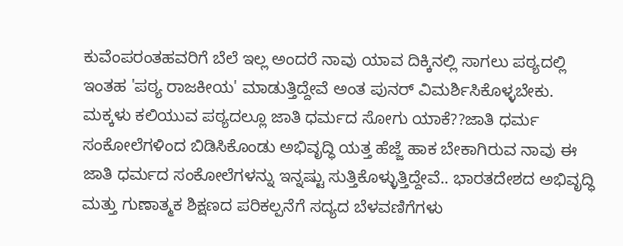ಕುವೆಂಪರಂತಹವರಿಗೆ ಬೆಲೆ ಇಲ್ಲ ಅಂದರೆ ನಾವು ಯಾವ ದಿಕ್ಕಿನಲ್ಲಿ ಸಾಗಲು ಪಠ್ಯದಲ್ಲಿ ಇಂತಹ 'ಪಠ್ಯ ರಾಜಕೀಯ' ಮಾಡುತ್ತಿದ್ದೇವೆ ಅಂತ ಪುನರ್ ವಿಮರ್ಶಿಸಿಕೊಳ್ಳಬೇಕು. ಮಕ್ಕಳು ಕಲಿಯುವ ಪಠ್ಯದಲ್ಲೂ ಜಾತಿ ಧರ್ಮದ ಸೋಗು ಯಾಕೆ??ಜಾತಿ ಧರ್ಮ ಸಂಕೋಲೆಗಳಿಂದ ಬಿಡಿಸಿಕೊಂಡು ಅಭಿವೃದ್ಧಿ ಯತ್ತ ಹೆಜ್ಜೆ ಹಾಕ ಬೇಕಾಗಿರುವ ನಾವು ಈ ಜಾತಿ ಧರ್ಮದ ಸಂಕೋಲೆಗಳನ್ನು ಇನ್ನಷ್ಟು ಸುತ್ತಿಕೊಳ್ಳುತ್ತಿದ್ದೇವೆ.. ಭಾರತದೇಶದ ಅಭಿವೃದ್ಧಿ ಮತ್ತು ಗುಣಾತ್ಮಕ ಶಿಕ್ಷಣದ ಪರಿಕಲ್ಪನೆಗೆ ಸದ್ಯದ ಬೆಳವಣಿಗೆಗಳು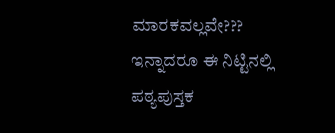ಮಾರಕವಲ್ಲವೇ???
ಇನ್ನಾದರೂ ಈ ನಿಟ್ಟಿನಲ್ಲಿ ಪಠ್ಯಪುಸ್ತಕ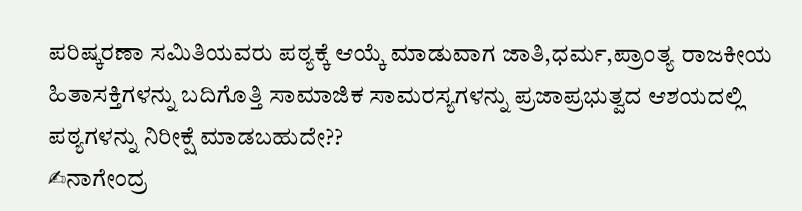ಪರಿಷ್ಕರಣಾ ಸಮಿತಿಯವರು ಪಠ್ಯಕ್ಕೆ ಆಯ್ಕೆ ಮಾಡುವಾಗ ಜಾತಿ,ಧರ್ಮ,ಪ್ರಾಂತ್ಯ ರಾಜಕೀಯ ಹಿತಾಸಕ್ತಿಗಳನ್ನು ಬದಿಗೊತ್ತಿ ಸಾಮಾಜಿಕ ಸಾಮರಸ್ಯಗಳನ್ನು ಪ್ರಜಾಪ್ರಭುತ್ವದ ಆಶಯದಲ್ಲಿ ಪಠ್ಯಗಳನ್ನು ನಿರೀಕ್ಷೆ ಮಾಡಬಹುದೇ??
✍ನಾಗೇಂದ್ರ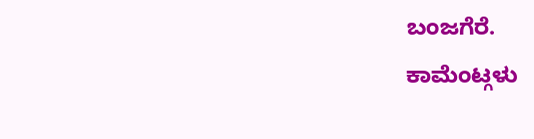ಬಂಜಗೆರೆ.
ಕಾಮೆಂಟ್ಗಳು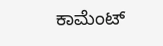ಕಾಮೆಂಟ್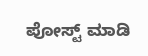ಪೋಸ್ಟ್ ಮಾಡಿ